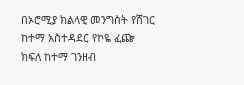በኦሮሚያ ክልላዊ መንግስት የሸገር ከተማ አስተዳደር የኮዬ ፈጬ ክፍለ ከተማ ገንዘብ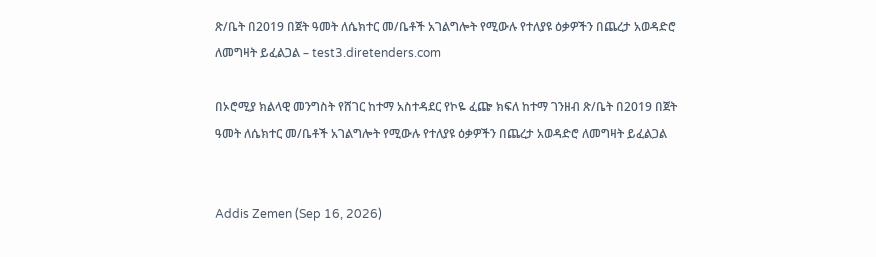ጽ/ቤት በ2019 በጀት ዓመት ለሴክተር መ/ቤቶች አገልግሎት የሚውሉ የተለያዩ ዕቃዎችን በጨረታ አወዳድሮ ለመግዛት ይፈልጋል – test3.diretenders.com

በኦሮሚያ ክልላዊ መንግስት የሸገር ከተማ አስተዳደር የኮዬ ፈጬ ክፍለ ከተማ ገንዘብ ጽ/ቤት በ2019 በጀት ዓመት ለሴክተር መ/ቤቶች አገልግሎት የሚውሉ የተለያዩ ዕቃዎችን በጨረታ አወዳድሮ ለመግዛት ይፈልጋል


Addis Zemen (Sep 16, 2026)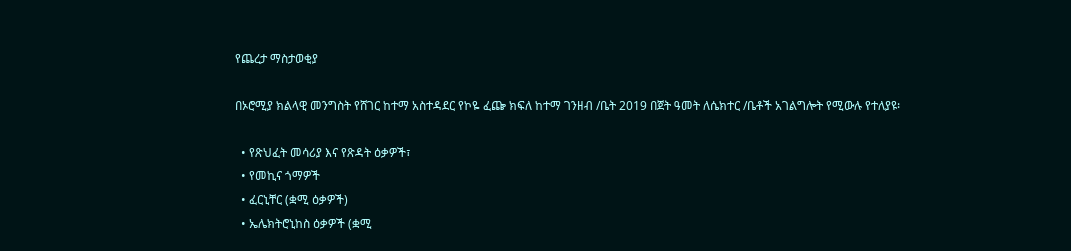የጨረታ ማስታወቂያ

በኦሮሚያ ክልላዊ መንግስት የሸገር ከተማ አስተዳደር የኮዬ ፈጬ ክፍለ ከተማ ገንዘብ /ቤት 2019 በጀት ዓመት ለሴክተር /ቤቶች አገልግሎት የሚውሉ የተለያዩ፡

  • የጽህፈት መሳሪያ እና የጽዳት ዕቃዎች፣
  • የመኪና ጎማዎች
  • ፈርኒቸር (ቋሚ ዕቃዎች)
  • ኤሌክትሮኒከስ ዕቃዎች (ቋሚ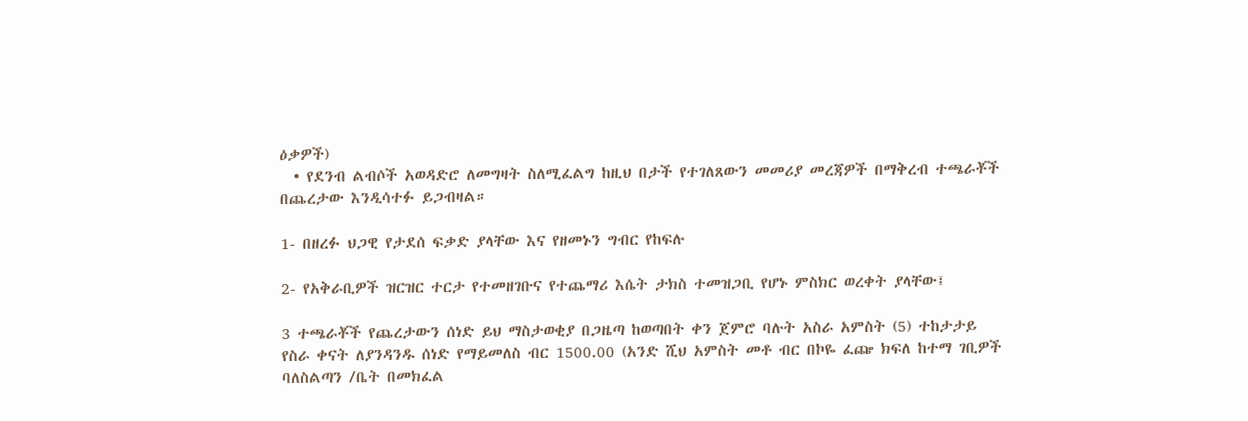ዕቃዎች)
  • የደንብ ልብሶች አወዳድሮ ለመግዛት ስለሚፈልግ ከዚህ በታች የተገለጸውን መመሪያ መረጃዎች በማቅረብ ተጫራቾች በጨረታው እንዲሳተፉ ይጋብዛል።

1- በዘረፉ ህጋዊ የታደሰ ፍቃድ ያላቸው እና የዘመኑን ግብር የከፍሉ

2- የአቅራቢዎች ዝርዝር ተርታ የተመዘገቡና የተጨማሪ እሴት ታክስ ተመዝጋቢ የሆኑ ምስክር ወረቀት ያላቸው፤

3 ተጫራቾች የጨረታውን ሰነድ ይህ ማስታወቂያ በጋዜጣ ከወጣበት ቀን ጀምሮ ባሉት አስራ አምስት (5) ተከታታይ የስራ ቀናት ለያንዳንዱ ሰነድ የማይመለስ ብር 1500.00 (አንድ ሺህ አምስት መቶ ብር በኮዬ ፈጬ ክፍለ ከተማ ገቢዎች ባለስልጣን /ቤት በመክፈል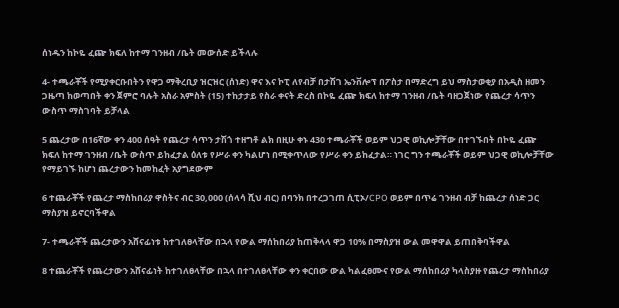ሰነዱን ከኮዬ ፈጬ ክፍለ ከተማ ገንዘብ /ቤት መውሰድ ይችላሉ

4- ተጫራቾች የሚያቀርቡበትን የዋጋ ማቅረቢያ ዝርዝር (ሰነድ) ዋና እና ኮፒ ለየብቻ በታሽገ ኤንቨሎፕ በፖስታ በማድረግ ይህ ማስታወቂያ በአዲስ ዘመን ጋዜጣ ከወጣበት ቀን ጀምሮ ባሉት አስራ አምስት (15) ተከታታይ የስራ ቀናት ድረስ በኮዬ ፈጬ ክፍለ ከተማ ገንዘብ /ቤት ባዘጋጀነው የጨረታ ሳጥን ውስጥ ማስገባት ይቻላል

5 ጨረታው በ16ኛው ቀን 400 ሰዓት የጨረታ ሳጥን ታሽጎ ተዘግቶ ልክ በዚሁ ቀኑ 430 ተጫራቾች ወይም ህጋዊ ወኪሎቻቸው በተገኙበት በኮዬ ፈጬ ክፍለ ከተማ ገንዘብ /ቤት ውስጥ ይከፈታል ዕለቱ የሥራ ቀን ካልሆነ በሚቀጥለው የሥራ ቀን ይከፈታል። ነገር ግን ተጫራቾች ወይም ህጋዊ ወኪሎቻቸው የማይገኙ ከሆነ ጨረታውን ከመከፈት አያግደውም

6 ተጨራቾች የጨረታ ማስከበሪያ ዋስትና ብር 30,000 (ሰላሳ ሺህ ብር) በባንክ በተረጋገጠ ሲፒኦ/CPO ወይም በጥሬ ገንዘብ ብቻ ከጨረታ ሰነድ ጋር ማስያዝ ይኖርባችዋል

7- ተጫራቾች ጨረታውን አሸናፊነቱ ከተገለፀላቸው በኋላ የውል ማሰከበሪያ ከጠቅላላ ዋጋ 10% በማስያዝ ውል መዋዋል ይጠበቅባችዋል

8 ተጨራቾች የጨረታውን አሸናፊነት ከተገለፀላቸው በኋላ በተገለፀላቸው ቀን ቀርበው ውል ካልፈፀሙና የውል ማሰከበሪያ ካላስያዙ የጨረታ ማስከበሪያ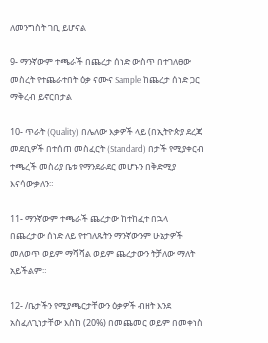ለመንግስት ገቢ ይሆናል

9- ማንኛውም ተጫራች በጨረታ ሰነድ ውስጥ በተገለፀው መስረት የተጨራተበት ዕቃ ናሙና Sample ከጨረታ ሰነድ ጋር ማቅረብ ይኖርበታል

10- ጥራት (Quality) በሌለው እቃዎች ላይ (በኢትዮጵያ ደረጃ መደቢዎች በተሰጠ መስፈርት (Standard) በታች የሚያቀርብ ተጫረች መስሪያ ቤቱ የማንደራደር መሆኑን በቅድሚያ እናሳውቃለን።

11- ማንኛውም ተጫራች ጨረታው ከተከፈተ በኋላ በጨረታው ሰነድ ለይ የተገለጹትን ማንኛውንም ሁኔታዎች መለወጥ ወይም ማሻሻል ወይም ጨረታውን ትቻለው ማለት አይችልም።

12- /ቤታችን የሚያጫርታቸውን ዕቃዎች ብዘት እንደ አስፈለጊነታቸው እስከ (20%) በመጨመር ወይም በመቀነስ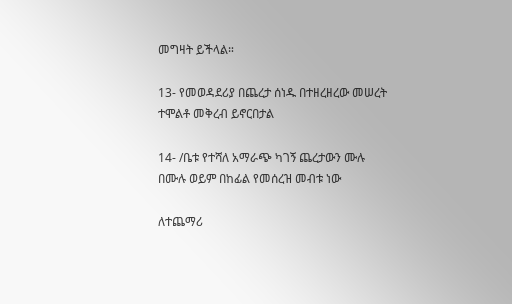መግዛት ይችላል።

13- የመወዳደሪያ በጨረታ ሰነዱ በተዘረዘረው መሠረት ተሞልቶ መቅረብ ይኖርበታል

14- /ቤቱ የተሻለ አማራጭ ካገኝ ጨረታውን ሙሉ በሙሉ ወይም በከፊል የመሰረዝ መብቱ ነው

ለተጨማሪ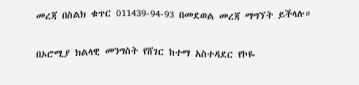መረጃ በስልክ ቁጥር 011439-94-93 በመደወል መረጃ ማግኘት ይችላሉ።

በኦሮሚያ ክልላዊ መንግስት የሸገር ከተማ አስተዳደር የኮዬ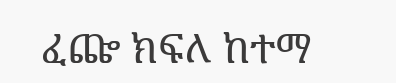ፈጬ ክፍለ ከተማ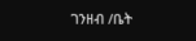ገንዘብ /ቤት